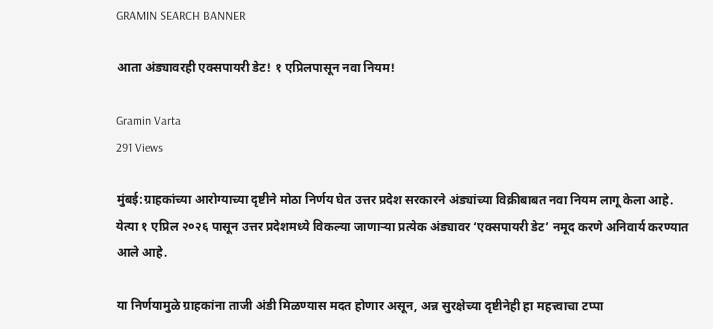GRAMIN SEARCH BANNER

आता अंड्यावरही एक्सपायरी डेट! १ एप्रिलपासून नवा नियम!

Gramin Varta
291 Views

मुंबई:ग्राहकांच्या आरोग्याच्या दृष्टीने मोठा निर्णय घेत उत्तर प्रदेश सरकारने अंड्यांच्या विक्रीबाबत नवा नियम लागू केला आहे. येत्या १ एप्रिल २०२६ पासून उत्तर प्रदेशमध्ये विकल्या जाणाऱ्या प्रत्येक अंड्यावर ‘एक्सपायरी डेट’ नमूद करणे अनिवार्य करण्यात आले आहे.

या निर्णयामुळे ग्राहकांना ताजी अंडी मिळण्यास मदत होणार असून, अन्न सुरक्षेच्या दृष्टीनेही हा महत्त्वाचा टप्पा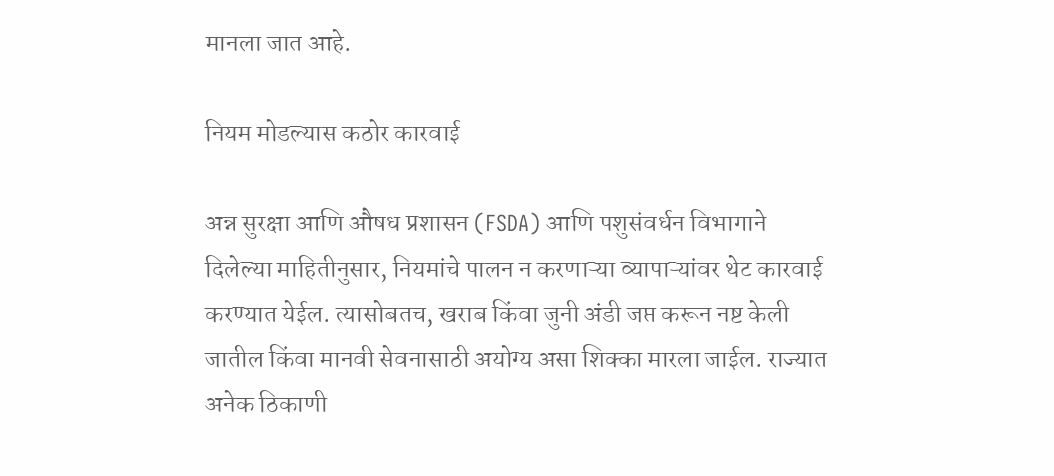मानला जात आहे.

नियम मोडल्यास कठोर कारवाई

अन्न सुरक्षा आणि औषध प्रशासन (FSDA) आणि पशुसंवर्धन विभागाने दिलेल्या माहितीनुसार, नियमांचे पालन न करणाऱ्या व्यापाऱ्यांवर थेट कारवाई करण्यात येईल. त्यासोबतच, खराब किंवा जुनी अंडी जप्त करून नष्ट केली जातील किंवा मानवी सेवनासाठी अयोग्य असा शिक्का मारला जाईल. राज्यात अनेक ठिकाणी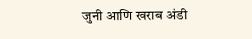जुनी आणि खराब अंडी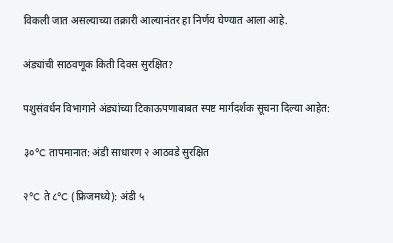विकली जात असल्याच्या तक्रारी आल्यानंतर हा निर्णय घेण्यात आला आहे.

अंड्यांची साठवणूक किती दिवस सुरक्षित?

पशुसंवर्धन विभागाने अंड्यांच्या टिकाऊपणाबाबत स्पष्ट मार्गदर्शक सूचना दिल्या आहेत:

३०°C तापमानात: अंडी साधारण २ आठवडे सुरक्षित

२°C ते ८°C (फ्रिजमध्ये): अंडी ५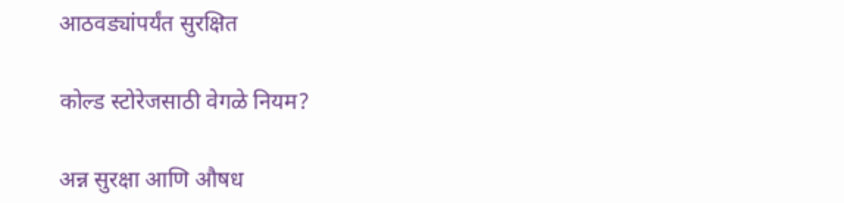आठवड्यांपर्यंत सुरक्षित

कोल्ड स्टोरेजसाठी वेगळे नियम?

अन्न सुरक्षा आणि औषध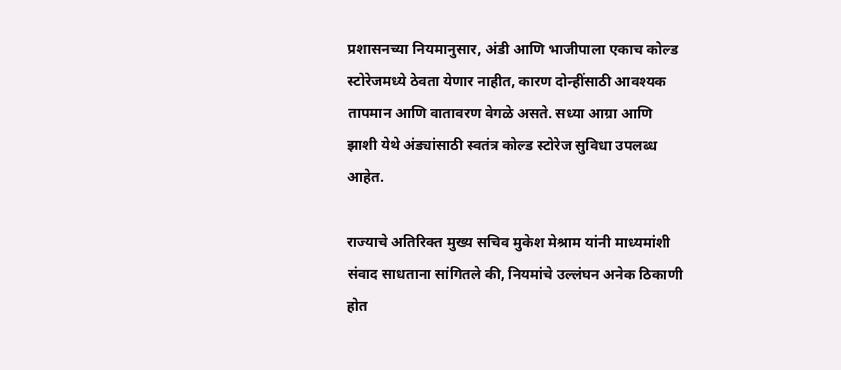प्रशासनच्या नियमानुसार, अंडी आणि भाजीपाला एकाच कोल्ड स्टोरेजमध्ये ठेवता येणार नाहीत, कारण दोन्हींसाठी आवश्यक तापमान आणि वातावरण वेगळे असते. सध्या आग्रा आणि झाशी येथे अंड्यांसाठी स्वतंत्र कोल्ड स्टोरेज सुविधा उपलब्ध आहेत.

राज्याचे अतिरिक्त मुख्य सचिव मुकेश मेश्राम यांनी माध्यमांशी संवाद साधताना सांगितले की, नियमांचे उल्लंघन अनेक ठिकाणी होत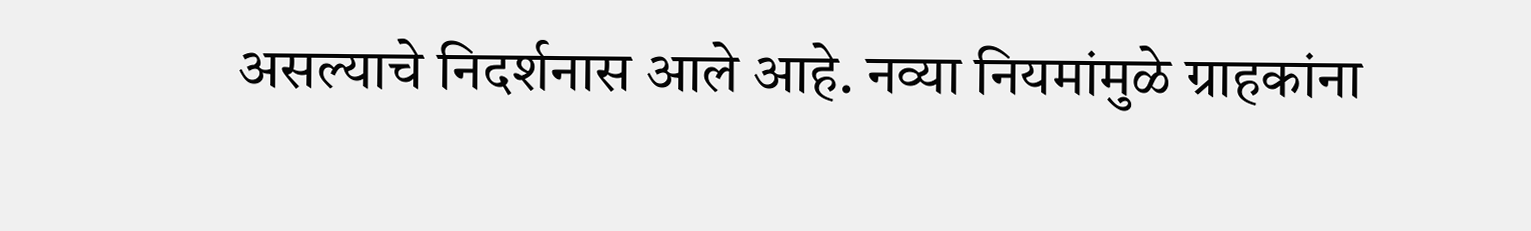असल्याचे निदर्शनास आले आहे. नव्या नियमांमुळे ग्राहकांना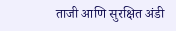ताजी आणि सुरक्षित अंडी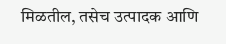मिळतील, तसेच उत्पादक आणि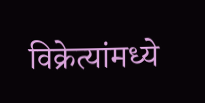विक्रेत्यांमध्ये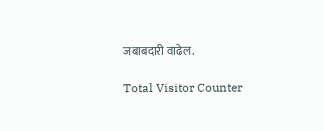जबाबदारी वाढेल.

Total Visitor Counter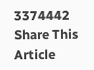3374442
Share This Article